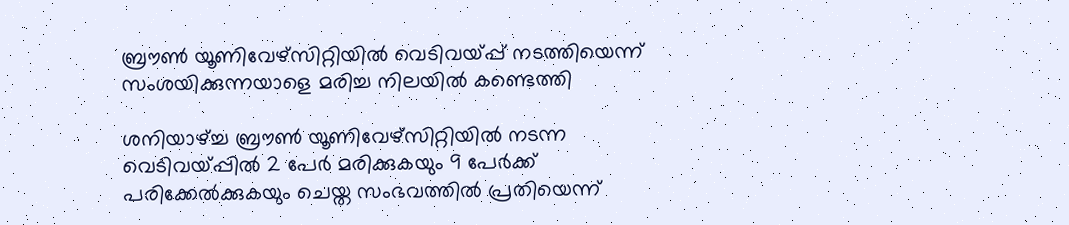ബ്രൗൺ യൂണിവേഴ്സിറ്റിയിൽ വെടിവയ്പ്പ് നടത്തിയെന്ന് സംശയിക്കുന്നയാളെ മരിച്ച നിലയിൽ കണ്ടെത്തി

ശനിയാഴ്ച്ച ബ്രൗൺ‍ യൂണിവേഴ്സിറ്റിയിൽ നടന്ന വെടിവയ്പ്പിൽ 2 പേർ മരിക്കുകയും 9 പേർക്ക് പരിക്കേൽക്കുകയും ചെയ്ത സംഭവത്തിൽ പ്രതിയെന്ന്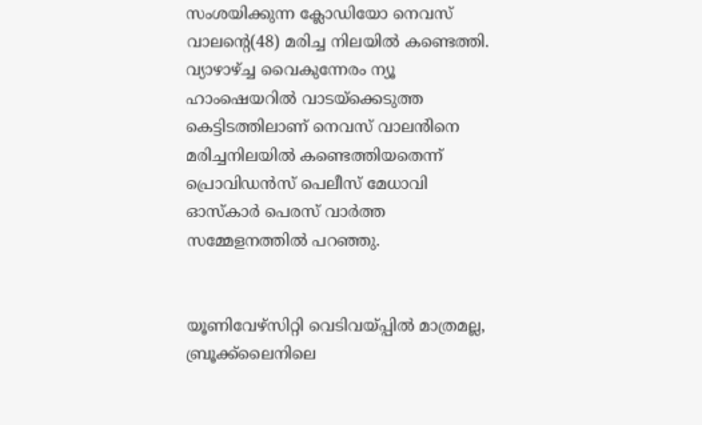സംശയിക്കുന്ന ക്ലോഡിയോ നെവസ് വാലന്റെ(48) മരിച്ച നിലയിൽ കണ്ടെത്തി. വ്യാഴാഴ്ച്ച വൈകുന്നേരം ന്യൂ ഹാംഷെയറിൽ വാടയ്ക്കെടുത്ത കെട്ടിടത്തിലാണ് നെവസ് വാലൻിനെ മരിച്ചനിലയിൽ കണ്ടെത്തിയതെന്ന് പ്രൊവിഡൻസ് പെലീസ് മേധാവി ഓസ്കാർ പെരസ് വാർത്ത സമ്മേളനത്തിൽ പറഞ്ഞു.


യൂണിവേഴ്സിറ്റി വെടിവയ്പ്പിൽ മാത്രമല്ല, ബ്രൂക്ക്ലൈനിലെ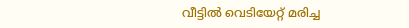വീട്ടിൽ വെടിയേറ്റ് മരിച്ച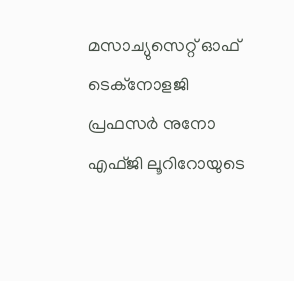മസാച്യുസെറ്റ് ഓഫ് ടെക്നോളജി പ്രഫസർ നുനോ എഫ്ജി ലൂറിറോയുടെ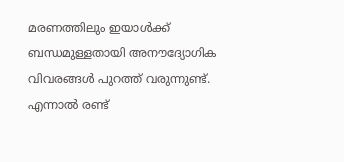മരണത്തിലും ഇയാൾക്ക് ബന്ധമുള്ളതായി അനൗദ്യോഗിക വിവരങ്ങൾ പുറത്ത് വരുന്നുണ്ട്. എന്നാൽ രണ്ട്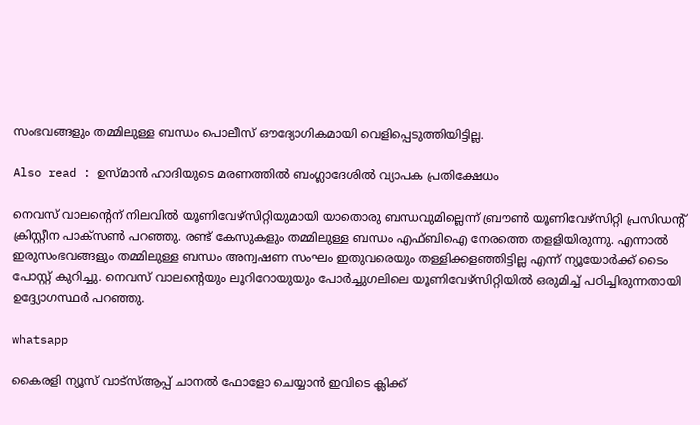സംഭവങ്ങളും തമ്മിലുള്ള ബന്ധം പൊലീസ് ഔദ്യോഗികമായി വെളിപ്പെടുത്തിയിട്ടില്ല.

Also read : ഉസ്മാൻ ഹാദിയുടെ മരണത്തിൽ ബംഗ്ലാദേശിൽ വ്യാപക പ്രതിക്ഷേധം

നെവസ് വാലന്റെന് നിലവിൽ യൂണിവേഴ്സിറ്റിയുമായി യാതൊരു ബന്ധവുമില്ലെന്ന് ബ്രൗൺ യൂണിവേഴ്സിറ്റി പ്രസിഡന്റ് ക്രിസ്റ്റീന പാക്സൺ പറഞ്ഞു. രണ്ട് കേസുകളും തമ്മിലുള്ള ബന്ധം എഫ്ബിഐ നേരത്തെ തളളിയിരുന്നു. എന്നാൽ ഇരുസംഭവങ്ങളും തമ്മിലുള്ള ബന്ധം അന്വഷണ സംഘം ഇതുവരെയും തള്ളിക്കളഞ്ഞിട്ടില്ല എന്ന് ന്യൂയോർക്ക് ടൈം പോസ്റ്റ് കുറിച്ചു. നെവസ് വാലന്റെയും ലൂറിറോയുയും പോർച്ചുഗലിലെ യൂണിവേഴ്സിറ്റിയിൽ ഒരുമിച്ച് പഠിച്ചിരുന്നതായി ഉദ്ദ്യോഗസ്ഥർ പറഞ്ഞു.

whatsapp

കൈരളി ന്യൂസ് വാട്‌സ്ആപ്പ് ചാനല്‍ ഫോളോ ചെയ്യാന്‍ ഇവിടെ ക്ലിക്ക്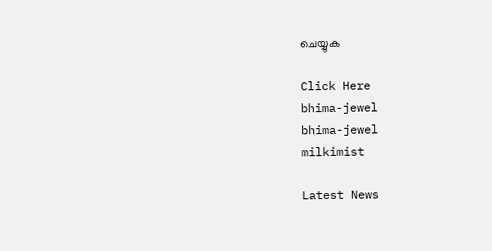ചെയ്യുക

Click Here
bhima-jewel
bhima-jewel
milkimist

Latest News